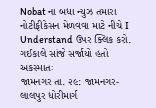Nobat ના બધા ન્યુઝ તમારા નોટીફીકેસન મેળવવા માટે નીચે I Understand ઉપર ક્લિક કરો.
ગઈકાલે સાંજે સર્જાયો હતો અકસ્માતઃ
જામનગર તા. ૨૯: જામનગર-લાલપુર ધોરીમાર્ગ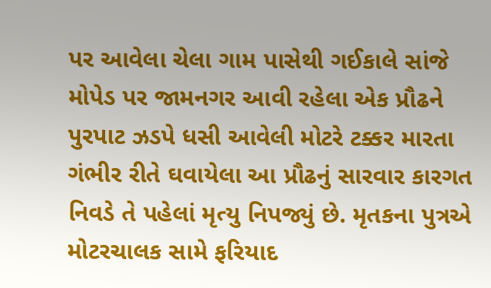પર આવેલા ચેલા ગામ પાસેથી ગઈકાલે સાંજે મોપેડ પર જામનગર આવી રહેલા એક પ્રૌઢને પુરપાટ ઝડપે ધસી આવેલી મોટરે ટક્કર મારતા ગંભીર રીતે ઘવાયેલા આ પ્રૌઢનું સારવાર કારગત નિવડે તે પહેલાં મૃત્યુ નિપજ્યું છે. મૃતકના પુત્રએ મોટરચાલક સામે ફરિયાદ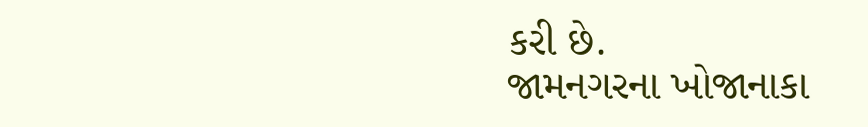કરી છે.
જામનગરના ખોજાનાકા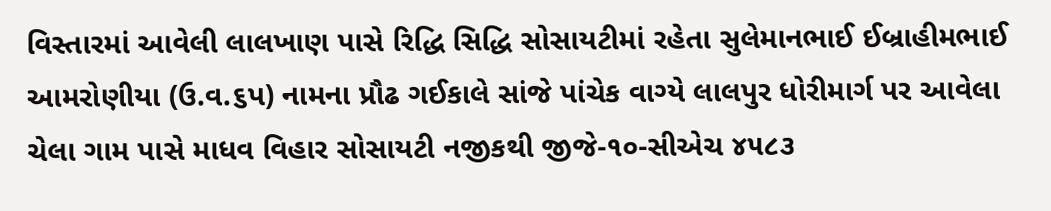વિસ્તારમાં આવેલી લાલખાણ પાસે રિદ્ધિ સિદ્ધિ સોસાયટીમાં રહેતા સુલેમાનભાઈ ઈબ્રાહીમભાઈ આમરોણીયા (ઉ.વ.૬પ) નામના પ્રૌઢ ગઈકાલે સાંજે પાંચેક વાગ્યે લાલપુર ધોરીમાર્ગ પર આવેલા ચેલા ગામ પાસે માધવ વિહાર સોસાયટી નજીકથી જીજે-૧૦-સીએચ ૪૫૮૩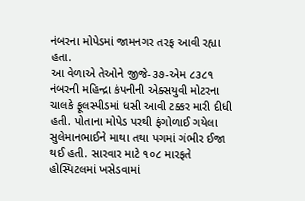નંબરના મોપેડમાં જામનગર તરફ આવી રહ્યા હતા.
આ વેળાએ તેઓને જીજે-૩૭-એમ ૮૩૮૧ નંબરની મહિન્દ્રા કંપનીની એક્સયુવી મોટરના ચાલકે ફૂલસ્પીડમાં ધસી આવી ટક્કર મારી દીધી હતી. પોતાના મોપેડ પરથી ફંગોળાઈ ગયેલા સુલેમાનભાઈને માથા તથા પગમાં ગંભીર ઈજા થઈ હતી. સારવાર માટે ૧૦૮ મારફતે હોસ્પિટલમાં ખસેડવામાં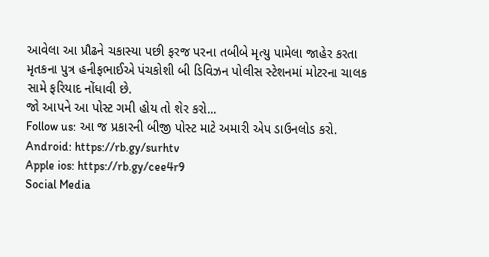આવેલા આ પ્રૌઢને ચકાસ્યા પછી ફરજ પરના તબીબે મૃત્યુ પામેલા જાહેર કરતા મૃતકના પુત્ર હનીફભાઈએ પંચકોશી બી ડિવિઝન પોલીસ સ્ટેશનમાં મોટરના ચાલક સામે ફરિયાદ નોંધાવી છે.
જો આપને આ પોસ્ટ ગમી હોય તો શેર કરો...
Follow us: આ જ પ્રકારની બીજી પોસ્ટ માટે અમારી એપ ડાઉનલોડ કરો.
Android: https://rb.gy/surhtv
Apple ios: https://rb.gy/cee4r9
Social Media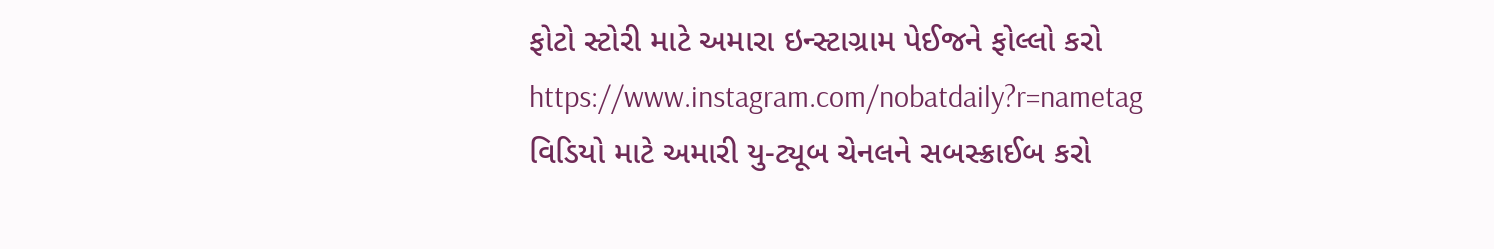ફોટો સ્ટોરી માટે અમારા ઇન્સ્ટાગ્રામ પેઈજને ફોલ્લો કરો
https://www.instagram.com/nobatdaily?r=nametag
વિડિયો માટે અમારી યુ-ટ્યૂબ ચેનલને સબસ્ક્રાઈબ કરો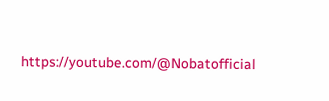https://youtube.com/@Nobatofficial